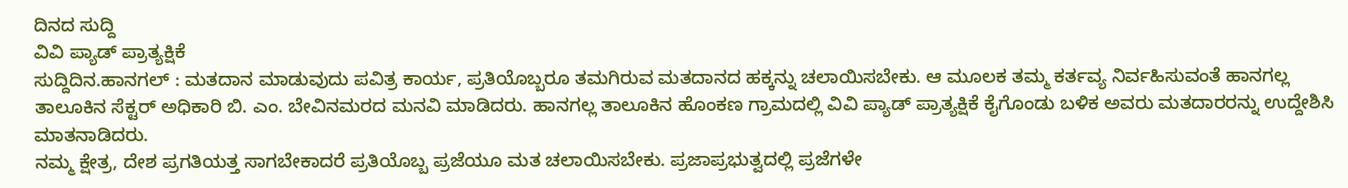ದಿನದ ಸುದ್ದಿ
ವಿವಿ ಪ್ಯಾಡ್ ಪ್ರಾತ್ಯಕ್ಷಿಕೆ
ಸುದ್ದಿದಿನ.ಹಾನಗಲ್ : ಮತದಾನ ಮಾಡುವುದು ಪವಿತ್ರ ಕಾರ್ಯ, ಪ್ರತಿಯೊಬ್ಬರೂ ತಮಗಿರುವ ಮತದಾನದ ಹಕ್ಕನ್ನು ಚಲಾಯಿಸಬೇಕು. ಆ ಮೂಲಕ ತಮ್ಮ ಕರ್ತವ್ಯ ನಿರ್ವಹಿಸುವಂತೆ ಹಾನಗಲ್ಲ ತಾಲೂಕಿನ ಸೆಕ್ಟರ್ ಅಧಿಕಾರಿ ಬಿ. ಎಂ. ಬೇವಿನಮರದ ಮನವಿ ಮಾಡಿದರು. ಹಾನಗಲ್ಲ ತಾಲೂಕಿನ ಹೊಂಕಣ ಗ್ರಾಮದಲ್ಲಿ ವಿವಿ ಪ್ಯಾಡ್ ಪ್ರಾತ್ಯಕ್ಷಿಕೆ ಕೈಗೊಂಡು ಬಳಿಕ ಅವರು ಮತದಾರರನ್ನು ಉದ್ದೇಶಿಸಿ ಮಾತನಾಡಿದರು.
ನಮ್ಮ ಕ್ಷೇತ್ರ, ದೇಶ ಪ್ರಗತಿಯತ್ತ ಸಾಗಬೇಕಾದರೆ ಪ್ರತಿಯೊಬ್ಬ ಪ್ರಜೆಯೂ ಮತ ಚಲಾಯಿಸಬೇಕು. ಪ್ರಜಾಪ್ರಭುತ್ವದಲ್ಲಿ ಪ್ರಜೆಗಳೇ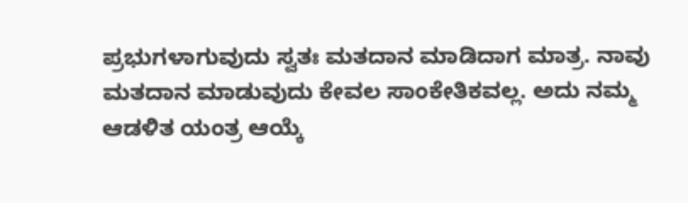ಪ್ರಭುಗಳಾಗುವುದು ಸ್ವತಃ ಮತದಾನ ಮಾಡಿದಾಗ ಮಾತ್ರ. ನಾವು ಮತದಾನ ಮಾಡುವುದು ಕೇವಲ ಸಾಂಕೇತಿಕವಲ್ಲ. ಅದು ನಮ್ಮ ಆಡಳಿತ ಯಂತ್ರ ಆಯ್ಕೆ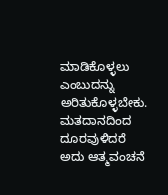ಮಾಡಿಕೊಳ್ಳಲು ಎಂಬುದನ್ನು ಅರಿತುಕೊಳ್ಳಬೇಕು. ಮತದಾನದಿಂದ ದೂರವುಳಿದರೆ ಅದು ಆತ್ಮವಂಚನೆ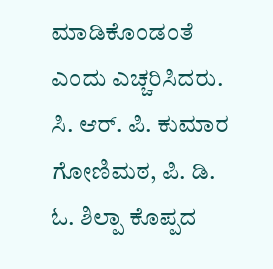ಮಾಡಿಕೊಂಡಂತೆ ಎಂದು ಎಚ್ಚರಿಸಿದರು. ಸಿ. ಆರ್. ಪಿ. ಕುಮಾರ ಗೋಣಿಮಠ, ಪಿ. ಡಿ. ಓ. ಶಿಲ್ಪಾ ಕೊಪ್ಪದ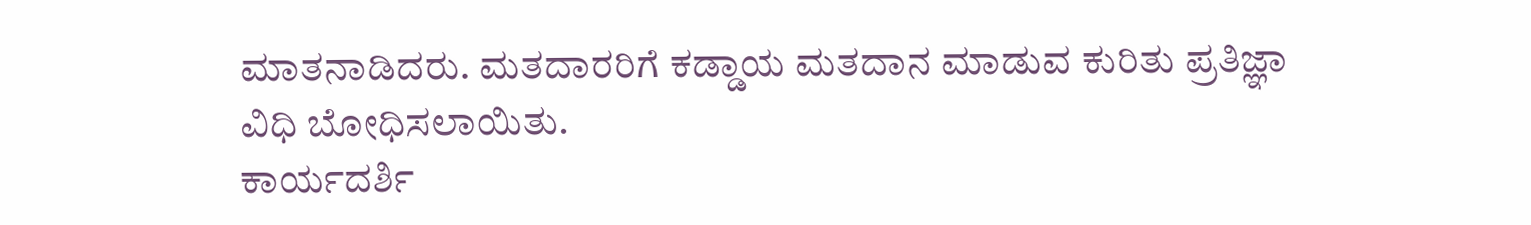ಮಾತನಾಡಿದರು. ಮತದಾರರಿಗೆ ಕಡ್ಡಾಯ ಮತದಾನ ಮಾಡುವ ಕುರಿತು ಪ್ರತಿಜ್ಞಾ ವಿಧಿ ಬೋಧಿಸಲಾಯಿತು.
ಕಾರ್ಯದರ್ಶಿ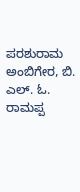ಪರಶುರಾಮ ಅಂಬಿಗೇರ, ಬಿ. ಎಲ್. ಓ. ರಾಮಪ್ಪ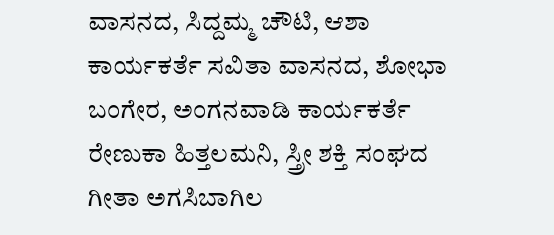ವಾಸನದ, ಸಿದ್ದಮ್ಮ ಚೌಟಿ, ಆಶಾ ಕಾರ್ಯಕರ್ತೆ ಸವಿತಾ ವಾಸನದ, ಶೋಭಾ ಬಂಗೇರ, ಅಂಗನವಾಡಿ ಕಾರ್ಯಕರ್ತೆ ರೇಣುಕಾ ಹಿತ್ತಲಮನಿ, ಸ್ತ್ರೀ ಶಕ್ತಿ ಸಂಘದ ಗೀತಾ ಅಗಸಿಬಾಗಿಲ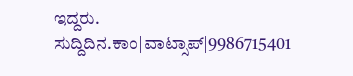ಇದ್ದರು.
ಸುದ್ದಿದಿನ.ಕಾಂ|ವಾಟ್ಸಾಪ್|9986715401